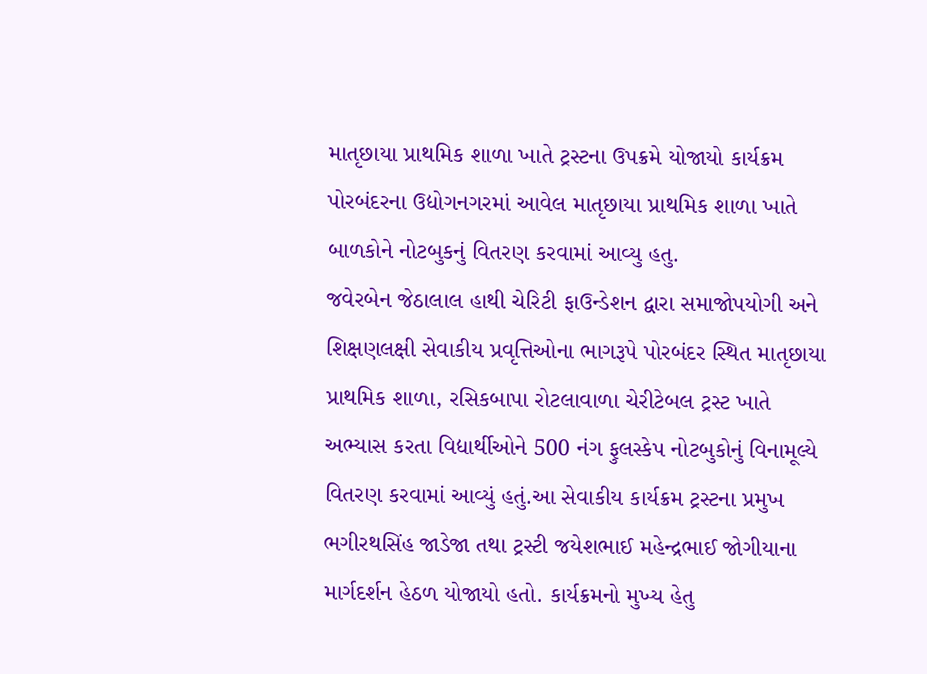માતૃછાયા પ્રાથમિક શાળા ખાતે ટ્રસ્ટના ઉપક્રમે યોજાયો કાર્યક્રમ
પોરબંદરના ઉદ્યોગનગરમાં આવેલ માતૃછાયા પ્રાથમિક શાળા ખાતે બાળકોને નોટબુકનું વિતરણ કરવામાં આવ્યુ હતુ.
જવેરબેન જેઠાલાલ હાથી ચેરિટી ફાઉન્ડેશન દ્વારા સમાજોપયોગી અને શિક્ષણલક્ષી સેવાકીય પ્રવૃત્તિઓના ભાગરૂપે પોરબંદર સ્થિત માતૃછાયા પ્રાથમિક શાળા, રસિકબાપા રોટલાવાળા ચેરીટેબલ ટ્રસ્ટ ખાતે અભ્યાસ કરતા વિદ્યાર્થીઓને 500 નંગ ફુલસ્કેપ નોટબુકોનું વિનામૂલ્યે વિતરણ કરવામાં આવ્યું હતું.આ સેવાકીય કાર્યક્રમ ટ્રસ્ટના પ્રમુખ ભગીરથસિંહ જાડેજા તથા ટ્રસ્ટી જયેશભાઈ મહેન્દ્રભાઈ જોગીયાના માર્ગદર્શન હેઠળ યોજાયો હતો. કાર્યક્રમનો મુખ્ય હેતુ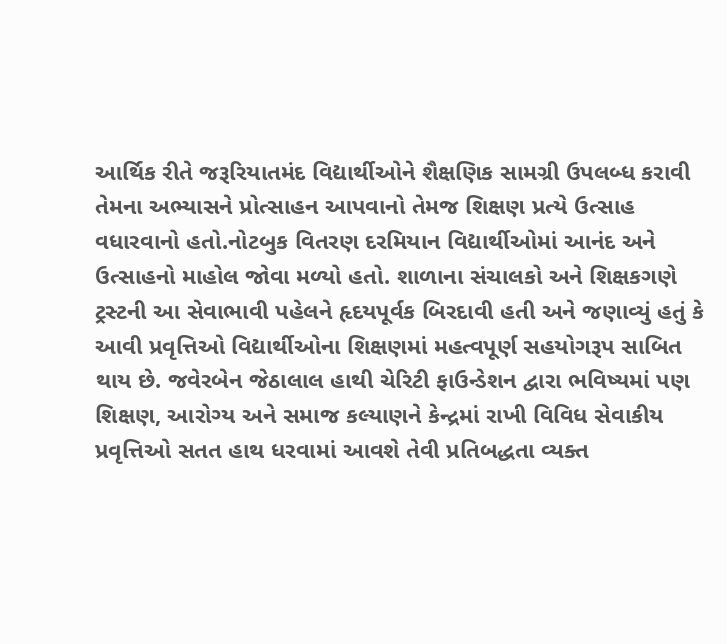આર્થિક રીતે જરૂરિયાતમંદ વિદ્યાર્થીઓને શૈક્ષણિક સામગ્રી ઉપલબ્ધ કરાવી તેમના અભ્યાસને પ્રોત્સાહન આપવાનો તેમજ શિક્ષણ પ્રત્યે ઉત્સાહ વધારવાનો હતો.નોટબુક વિતરણ દરમિયાન વિદ્યાર્થીઓમાં આનંદ અને ઉત્સાહનો માહોલ જોવા મળ્યો હતો. શાળાના સંચાલકો અને શિક્ષકગણે ટ્રસ્ટની આ સેવાભાવી પહેલને હૃદયપૂર્વક બિરદાવી હતી અને જણાવ્યું હતું કે આવી પ્રવૃત્તિઓ વિદ્યાર્થીઓના શિક્ષણમાં મહત્વપૂર્ણ સહયોગરૂપ સાબિત થાય છે. જવેરબેન જેઠાલાલ હાથી ચેરિટી ફાઉન્ડેશન દ્વારા ભવિષ્યમાં પણ શિક્ષણ, આરોગ્ય અને સમાજ કલ્યાણને કેન્દ્રમાં રાખી વિવિધ સેવાકીય પ્રવૃત્તિઓ સતત હાથ ધરવામાં આવશે તેવી પ્રતિબદ્ધતા વ્યક્ત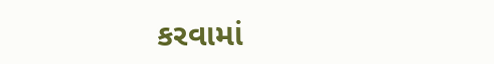કરવામાં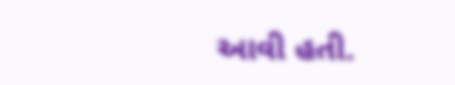આવી હતી.